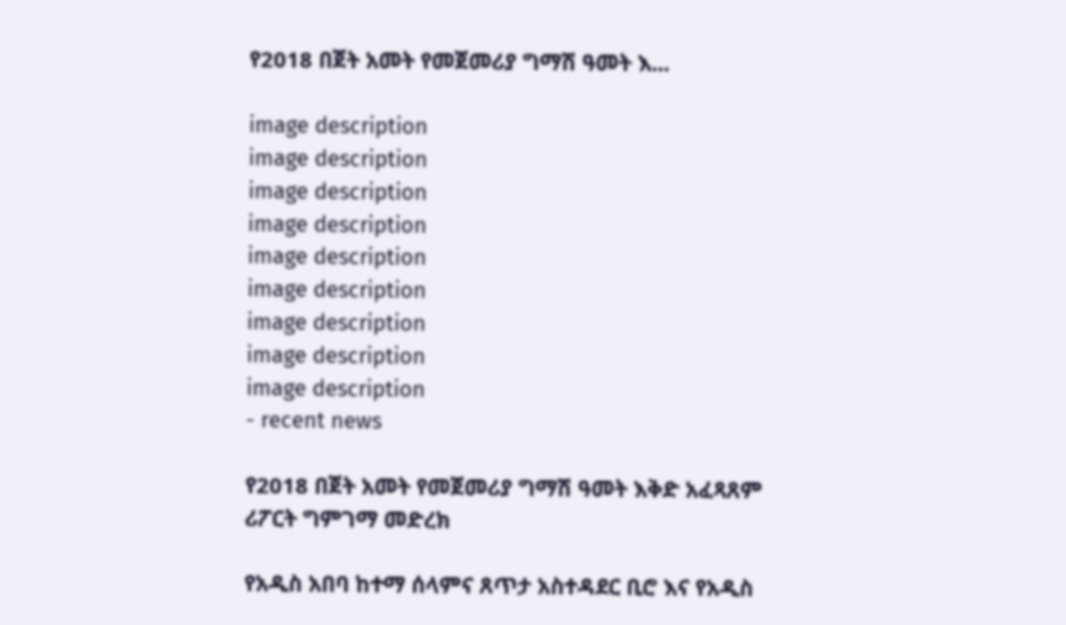የ2018 በጀት አመት የመጀመሪያ ግማሽ ዓመት እ...

image description
image description
image description
image description
image description
image description
image description
image description
image description
- recent news

የ2018 በጀት አመት የመጀመሪያ ግማሽ ዓመት እቅድ አፈጻጸም ሪፖርት ግምገማ መድረክ

የአዲስ አበባ ከተማ ሰላምና ጸጥታ አስተዳደር ቢሮ እና የአዲስ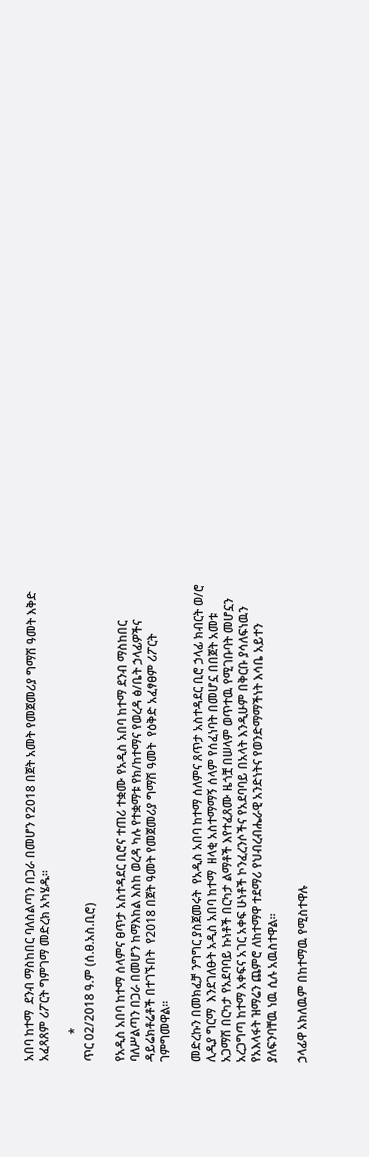አበባ ከተማ  ደንብ ማስከበር ባለስልጣን በጋራ በመሆን የ2018 በጀት አመት የመጀመሪያ ግማሽ ዓመት እቅድ አፈጻጸም ሪፖርት ግምገማ መድረክ አካሄዱ።

         *
ጥር 02/2018 ዓ.ም (ሰ.ፀ.አስ.ቢሮ)

የአዲስ አበባ ከተማ ሰላምና ፀጥታ አስተዳደር ቢሮና ተጠሪ ተቋሙ የአዲስ አበባ ከተማ ደንብ ማስከበር ባለሥልጣን በጋራ በመሆን ከማእከል እስከ ወረዳ ካሉ የተቋማቱ የክ/ከተማና የወረዳ ፅ/ቤት ኃላፊዎችና ዳይሬክቶሬቶች በተገኙበት  የ2018 በጀት ዓመት የመጀመሪያ ግማሽ ዓመት  የዕቅድ አፈፃፀም ሪፖርት ገምግመዋል።

መድረኩን በመክፈቻ ንግግር ያስጀመሩት  የአዲስ አበባ ከተማ ሰለምና ጸጥታ አስተዳደር ቢሮ ኃላፊ ክብርት ወ/ሮ ሊዲያ ግርማ  እንደገለፁት አዲስ አበባ ከተማ  ዘላቂ አስተማማኝ ሰላም የሰፈነባት በመሆኗ በበጀት አመቱ አጋማሽ በርካታ የአደባባይ ኩነቶች በርካታ ልማቶች እየተፈጸሙ ዜጎቿ በሠላም ወጥተዉ የሚገቡባት መሆኗን አረጋግጣ ከተማ አቀፍና አገር አቀፍ ሁነቶች ኮንፈረንሶችና የአደባባይ በአላት እንዲሁም በቅርቡ ያሳለፍነዉን የአእላፋት ዝማሬን ጨምሮ ለከተማዋ ተደማሪ የህብረብሔራዊ አንድነትና የወንድማማችነት እሳቤ አይተን ያለፍንባቸዉ ነዉ ሲሉ አዉስተዋል።

ኃላፊዋ አክለዉም በከተማዉ የሚስተዋሉ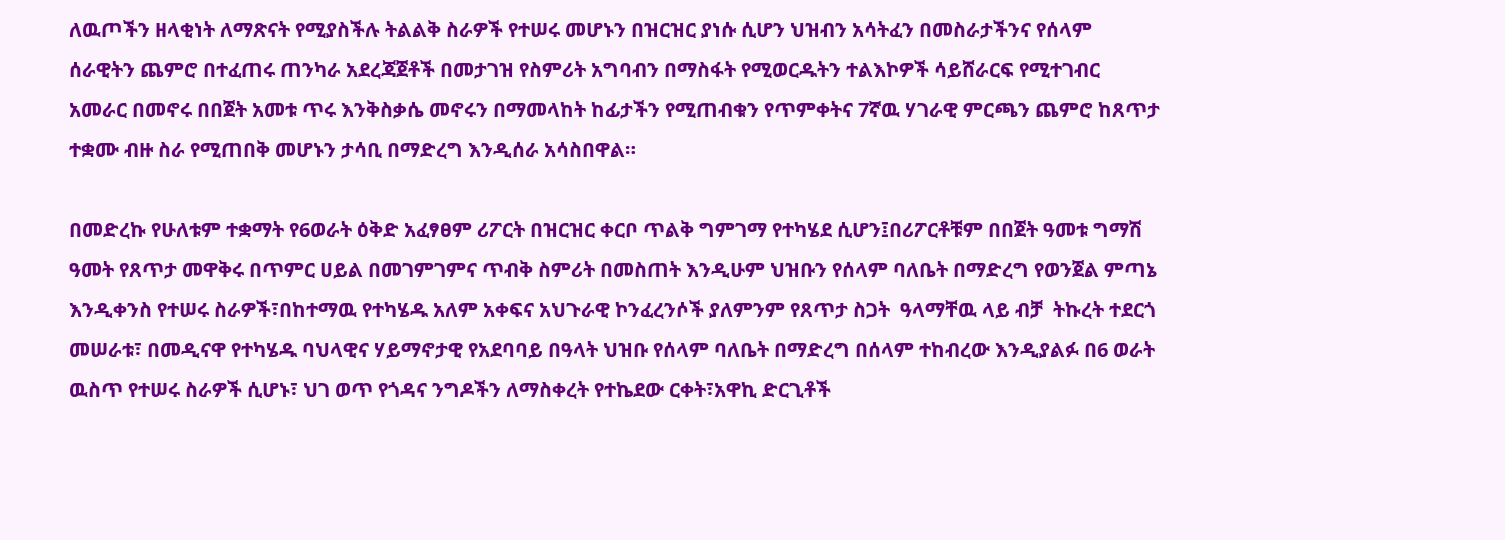ለዉጦችን ዘላቂነት ለማጽናት የሚያስችሉ ትልልቅ ስራዎች የተሠሩ መሆኑን በዝርዝር ያነሱ ሲሆን ህዝብን አሳትፈን በመስራታችንና የሰላም ሰራዊትን ጨምሮ በተፈጠሩ ጠንካራ አደረጃጀቶች በመታገዝ የስምሪት አግባብን በማስፋት የሚወርዱትን ተልእኮዎች ሳይሸራርፍ የሚተገብር አመራር በመኖሩ በበጀት አመቱ ጥሩ እንቅስቃሴ መኖሩን በማመላከት ከፊታችን የሚጠብቁን የጥምቀትና 7ኛዉ ሃገራዊ ምርጫን ጨምሮ ከጸጥታ ተቋሙ ብዙ ስራ የሚጠበቅ መሆኑን ታሳቢ በማድረግ እንዲሰራ አሳስበዋል።

በመድረኩ የሁለቱም ተቋማት የ6ወራት ዕቅድ አፈፃፀም ሪፖርት በዝርዝር ቀርቦ ጥልቅ ግምገማ የተካሄደ ሲሆን፤በሪፖርቶቹም በበጀት ዓመቱ ግማሽ ዓመት የጸጥታ መዋቅሩ በጥምር ሀይል በመገምገምና ጥብቅ ስምሪት በመስጠት እንዲሁም ህዝቡን የሰላም ባለቤት በማድረግ የወንጀል ምጣኔ እንዲቀንስ የተሠሩ ስራዎች፣በከተማዉ የተካሄዱ አለም አቀፍና አህጉራዊ ኮንፈረንሶች ያለምንም የጸጥታ ስጋት  ዓላማቸዉ ላይ ብቻ  ትኩረት ተደርጎ መሠራቱ፣ በመዲናዋ የተካሄዱ ባህላዊና ሃይማኖታዊ የአደባባይ በዓላት ህዝቡ የሰላም ባለቤት በማድረግ በሰላም ተከብረው እንዲያልፉ በ6 ወራት ዉስጥ የተሠሩ ስራዎች ሲሆኑ፣ ህገ ወጥ የጎዳና ንግዶችን ለማስቀረት የተኬደው ርቀት፣አዋኪ ድርጊቶች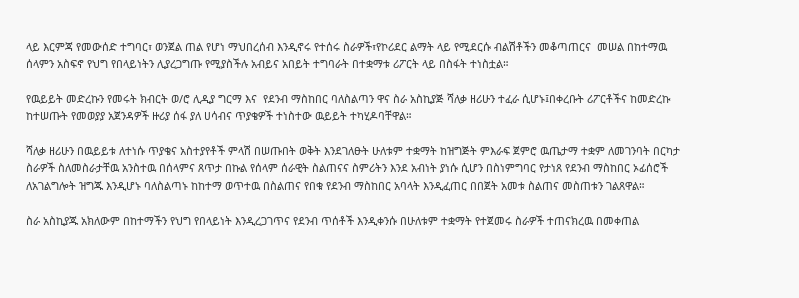ላይ እርምጃ የመውሰድ ተግባር፣ ወንጀል ጠል የሆነ ማህበረሰብ እንዲኖሩ የተሰሩ ስራዎች፣የኮሪደር ልማት ላይ የሚደርሱ ብልሽቶችን መቆጣጠርና  መሠል በከተማዉ ሰላምን አስፍኖ የህግ የበላይነትን ሊያረጋግጡ የሚያስችሉ አብይና አበይት ተግባራት በተቋማቱ ሪፖርት ላይ በስፋት ተነስቷል።

የዉይይት መድረኩን የመሩት ክብርት ወ/ሮ ሊዲያ ግርማ እና  የደንብ ማስከበር ባለስልጣን ዋና ስራ አስኪያጅ ሻለቃ ዘሪሁን ተፈራ ሲሆኑ፤በቀረቡት ሪፖርቶችና ከመድረኩ ከተሠጡት የመወያያ አጀንዳዎች ዙሪያ ሰፋ ያለ ሀሳብና ጥያቄዎች ተነስተው ዉይይት ተካሂዶባቸዋል።

ሻለቃ ዘሪሁን በዉይይቱ ለተነሱ ጥያቄና አስተያየቶች ምላሽ በሠጡበት ወቅት እንደገለፁት ሁለቱም ተቋማት ከዝግጅት ምእራፍ ጀምሮ ዉጤታማ ተቋም ለመገንባት በርካታ ስራዎች ስለመስራታቸዉ አንስተዉ በሰላምና ጸጥታ በኩል የሰላም ሰራዊት ስልጠናና ስምሪትን እንደ አብነት ያነሱ ሲሆን በስነምግባር የታነጸ የደንብ ማስከበር ኦፊሰሮች ለአገልግሎት ዝግጁ እንዲሆኑ ባለስልጣኑ ከከተማ ወጥተዉ በስልጠና የበቁ የደንብ ማስከበር አባላት እንዲፈጠር በበጀት አመቱ ስልጠና መስጠቱን ገልጸዋል።

ስራ አስኪያጁ አክለውም በከተማችን የህግ የበላይነት እንዲረጋገጥና የደንብ ጥሰቶች እንዲቀንሱ በሁለቱም ተቋማት የተጀመሩ ስራዎች ተጠናክረዉ በመቀጠል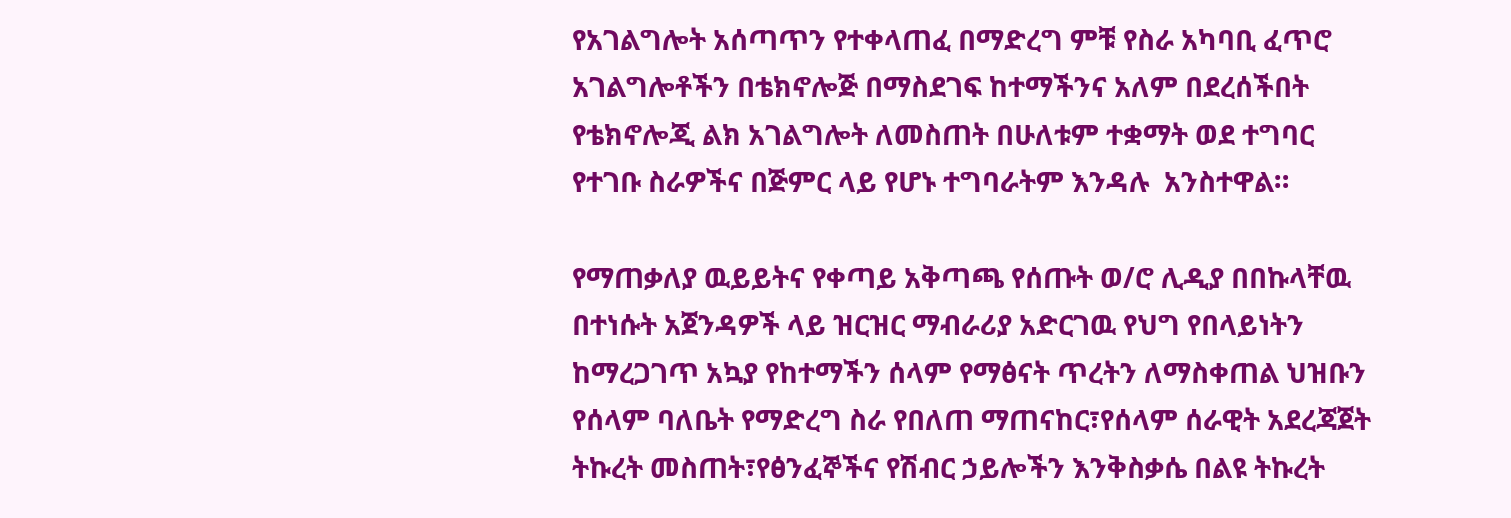የአገልግሎት አሰጣጥን የተቀላጠፈ በማድረግ ምቹ የስራ አካባቢ ፈጥሮ  አገልግሎቶችን በቴክኖሎጅ በማስደገፍ ከተማችንና አለም በደረሰችበት የቴክኖሎጂ ልክ አገልግሎት ለመስጠት በሁለቱም ተቋማት ወደ ተግባር የተገቡ ስራዎችና በጅምር ላይ የሆኑ ተግባራትም እንዳሉ  አንስተዋል።

የማጠቃለያ ዉይይትና የቀጣይ አቅጣጫ የሰጡት ወ/ሮ ሊዲያ በበኩላቸዉ በተነሱት አጀንዳዎች ላይ ዝርዝር ማብራሪያ አድርገዉ የህግ የበላይነትን ከማረጋገጥ አኳያ የከተማችን ሰላም የማፅናት ጥረትን ለማስቀጠል ህዝቡን የሰላም ባለቤት የማድረግ ስራ የበለጠ ማጠናከር፣የሰላም ሰራዊት አደረጃጀት ትኩረት መስጠት፣የፅንፈኞችና የሽብር ኃይሎችን እንቅስቃሴ በልዩ ትኩረት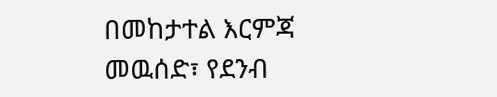በመከታተል እርምጃ መዉሰድ፣ የደንብ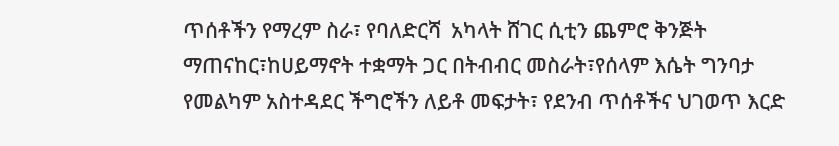ጥሰቶችን የማረም ስራ፣ የባለድርሻ  አካላት ሸገር ሲቲን ጨምሮ ቅንጅት ማጠናከር፣ከሀይማኖት ተቋማት ጋር በትብብር መስራት፣የሰላም እሴት ግንባታ የመልካም አስተዳደር ችግሮችን ለይቶ መፍታት፣ የደንብ ጥሰቶችና ህገወጥ እርድ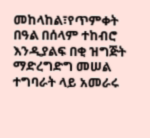መከላከል፣የጥምቀት በዓል በሰላም ተከብሮ እንዲያልፍ በቂ ዝግጅት ማድረግድግ መሠል ተግባራት ላይ አመራሩ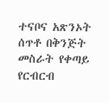ተናቦና አጽንኦት ሰጥቶ በቅንጅት መስራት የቀጣይ የርብርብ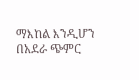ማእከል እንዲሆን በአደራ ጭምር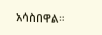አሳስበዋል።